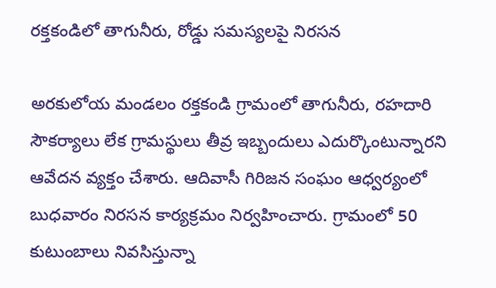రక్తకండిలో తాగునీరు, రోడ్డు సమస్యలపై నిరసన

అరకులోయ మండలం రక్తకండి గ్రామంలో తాగునీరు, రహదారి సౌకర్యాలు లేక గ్రామస్థులు తీవ్ర ఇబ్బందులు ఎదుర్కొంటున్నారని ఆవేదన వ్యక్తం చేశారు. ఆదివాసీ గిరిజన సంఘం ఆధ్వర్యంలో బుధవారం నిరసన కార్యక్రమం నిర్వహించారు. గ్రామంలో 50 కుటుంబాలు నివసిస్తున్నా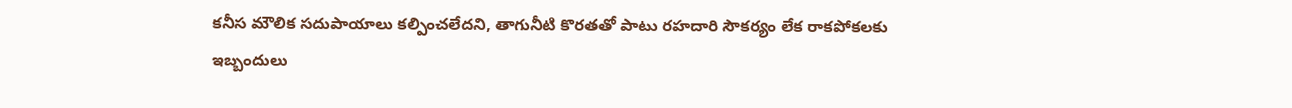కనీస మౌలిక సదుపాయాలు కల్పించలేదని, తాగునీటి కొరతతో పాటు రహదారి సౌకర్యం లేక రాకపోకలకు ఇబ్బందులు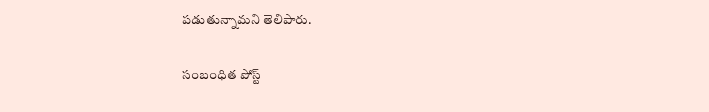పడుతున్నామని తెలిపారు.

సంబంధిత పోస్ట్